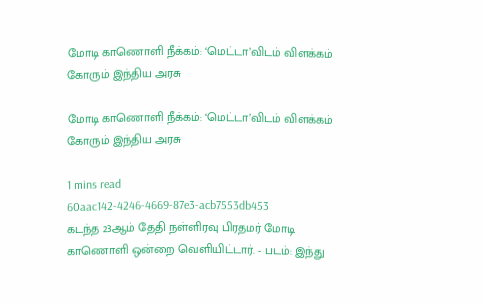மோடி காணொளி நீக்கம்: ‘மெட்டா’விடம் விளக்கம் கோரும் இந்திய அரசு

மோடி காணொளி நீக்கம்: ‘மெட்டா’விடம் விளக்கம் கோரும் இந்திய அரசு

1 mins read
60aac142-4246-4669-87e3-acb7553db453
கடந்த 23ஆம் தேதி நள்ளிரவு பிரதமர் மோடி காணொளி ஒன்றை வெளியிட்டார். - படம்: இந்து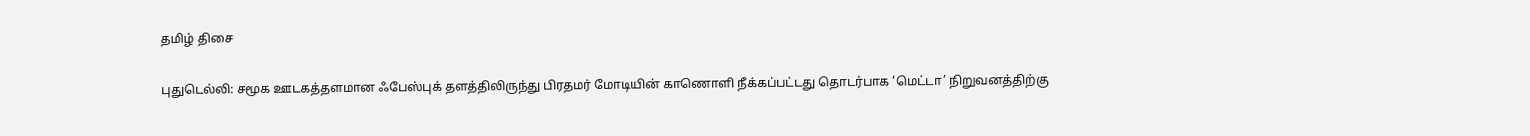தமிழ் திசை

புதுடெல்லி: சமூக ஊடகத்தளமான ஃபேஸ்புக் தளத்திலிருந்து பிரதமர் மோடியின் காணொளி நீக்கப்பட்டது தொடர்பாக ‘மெட்டா’ நிறுவனத்திற்கு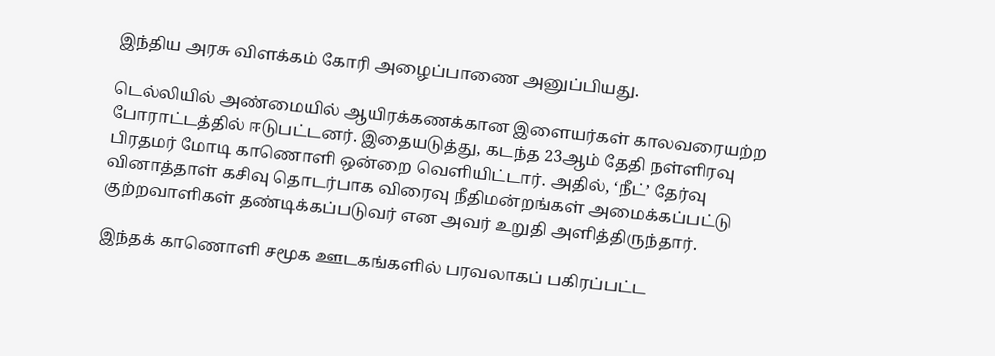இந்திய அரசு விளக்கம் கோரி அழைப்பாணை அனுப்பியது.

டெல்லியில் அண்மையில் ஆயிரக்கணக்கான இளையர்கள் காலவரையற்ற போராட்டத்தில் ஈடுபட்டனர். இதையடுத்து, கடந்த 23ஆம் தேதி நள்ளிரவு பிரதமர் மோடி காணொளி ஒன்றை வெளியிட்டார். அதில், ‘நீட்’ தேர்வு வினாத்தாள் கசிவு தொடர்பாக விரைவு நீதிமன்றங்கள் அமைக்கப்பட்டு குற்றவாளிகள் தண்டிக்கப்படுவர் என அவர் உறுதி அளித்திருந்தார்.

இந்தக் காணொளி சமூக ஊடகங்களில் பரவலாகப் பகிரப்பட்ட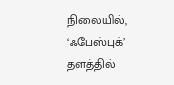நிலையில், ‘ஃபேஸ்புக்’ தளத்தில்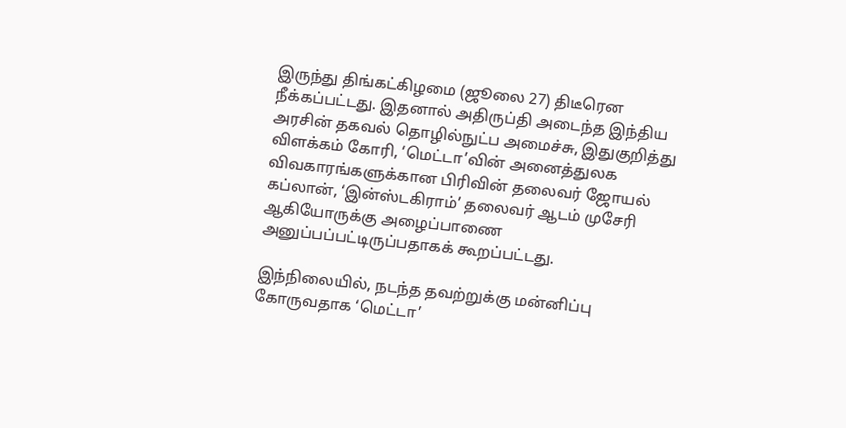இருந்து திங்கட்கிழமை (ஜூலை 27) திடீரென நீக்கப்பட்டது. இதனால் அதிருப்தி அடைந்த இந்திய அரசின் தகவல் தொழில்நுட்ப அமைச்சு, இதுகுறித்து விளக்கம் கோரி, ‘மெட்டா’வின் அனைத்துலக விவகாரங்களுக்கான பிரிவின் தலைவர் ஜோயல் கப்லான், ‘இன்ஸ்டகிராம்’ தலைவர் ஆடம் முசேரி ஆகியோருக்கு அழைப்பாணை அனுப்பப்பட்டிருப்பதாகக் கூறப்பட்டது.

இந்நிலையில், நடந்த தவற்றுக்கு மன்னிப்பு கோருவதாக ‘மெட்டா’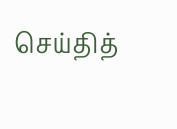செய்தித்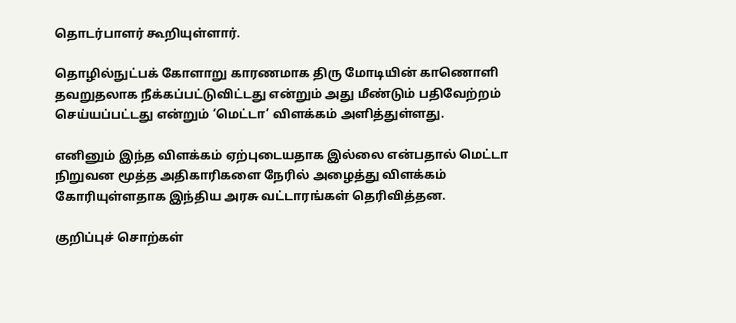தொடர்பாளர் கூறியுள்ளார்.

தொழில்நுட்பக் கோளாறு காரணமாக திரு மோடியின் காணொளி தவறுதலாக நீக்கப்பட்டுவிட்டது என்றும் அது மீண்டும் பதிவேற்றம் செய்யப்பட்டது என்றும் ‘மெட்டா’ விளக்கம் அளித்துள்ளது.

எனினும் இந்த விளக்கம் ஏற்புடையதாக இல்லை என்பதால் மெட்டா நிறுவன மூத்த அதிகாரிகளை நேரில் அழைத்து விளக்கம் கோரியுள்ளதாக இந்திய அரசு வட்டாரங்கள் தெரிவித்தன.

குறிப்புச் சொற்கள்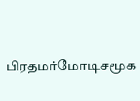பிரதமர்மோடிசமூக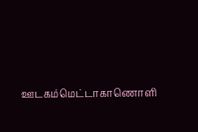ஊடகம்மெட்டாகாணொளி